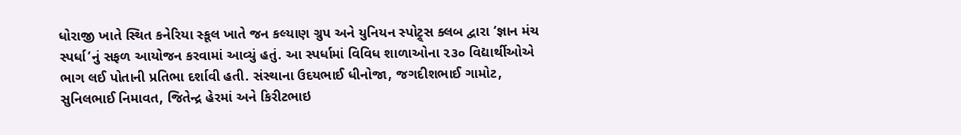ધોરાજી ખાતે સ્થિત કનેરિયા સ્કૂલ ખાતે જન કલ્યાણ ગ્રુપ અને યુનિયન સ્પોટ્ર્સ ક્લબ દ્વારા ‘જ્ઞાન મંચ સ્પર્ધા’નું સફળ આયોજન કરવામાં આવ્યું હતું. આ સ્પર્ધામાં વિવિધ શાળાઓના ૨૩૦ વિદ્યાર્થીઓએ ભાગ લઈ પોતાની પ્રતિભા દર્શાવી હતી. સંસ્થાના ઉદયભાઈ ધીનોજા, જગદીશભાઈ ગામોટ, સુનિલભાઈ નિમાવત, જિતેન્દ્ર હેરમાં અને કિરીટભાઇ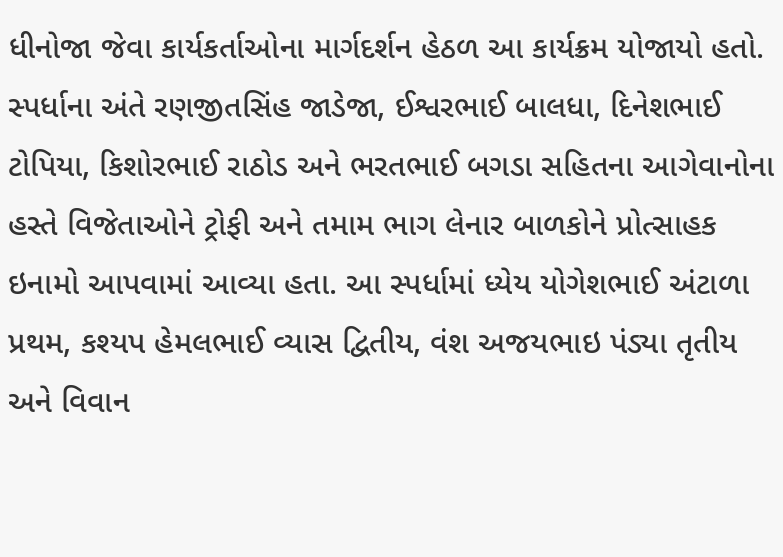ધીનોજા જેવા કાર્યકર્તાઓના માર્ગદર્શન હેઠળ આ કાર્યક્રમ યોજાયો હતો. સ્પર્ધાના અંતે રણજીતસિંહ જાડેજા, ઈશ્વરભાઈ બાલધા, દિનેશભાઈ ટોપિયા, કિશોરભાઈ રાઠોડ અને ભરતભાઈ બગડા સહિતના આગેવાનોના હસ્તે વિજેતાઓને ટ્રોફી અને તમામ ભાગ લેનાર બાળકોને પ્રોત્સાહક ઇનામો આપવામાં આવ્યા હતા. આ સ્પર્ધામાં ધ્યેય યોગેશભાઈ અંટાળા પ્રથમ, કશ્યપ હેમલભાઈ વ્યાસ દ્વિતીય, વંશ અજયભાઇ પંડ્યા તૃતીય અને વિવાન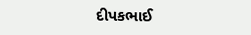દીપકભાઈ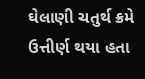ઘેલાણી ચતુર્થ ક્રમે ઉત્તીર્ણ થયા હતા